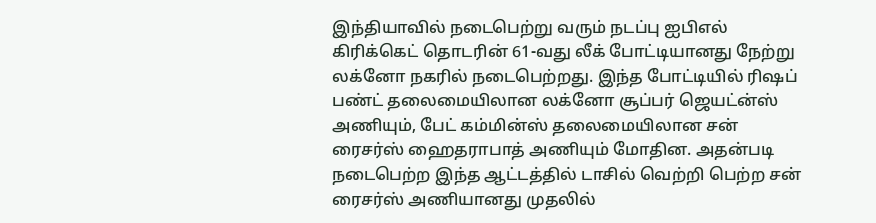இந்தியாவில் நடைபெற்று வரும் நடப்பு ஐபிஎல் கிரிக்கெட் தொடரின் 61-வது லீக் போட்டியானது நேற்று லக்னோ நகரில் நடைபெற்றது. இந்த போட்டியில் ரிஷப் பண்ட் தலைமையிலான லக்னோ சூப்பர் ஜெயட்ன்ஸ் அணியும், பேட் கம்மின்ஸ் தலைமையிலான சன் ரைசர்ஸ் ஹைதராபாத் அணியும் மோதின. அதன்படி நடைபெற்ற இந்த ஆட்டத்தில் டாசில் வெற்றி பெற்ற சன் ரைசர்ஸ் அணியானது முதலில்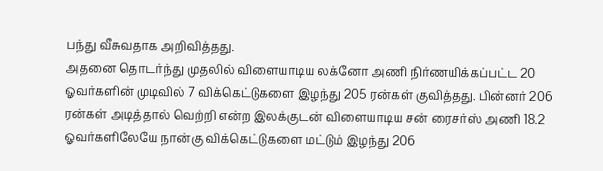பந்து வீசுவதாக அறிவித்தது.
அதனை தொடர்ந்து முதலில் விளையாடிய லக்னோ அணி நிர்ணயிக்கப்பட்ட 20 ஓவர்களின் முடிவில் 7 விக்கெட்டுகளை இழந்து 205 ரன்கள் குவித்தது. பின்னர் 206 ரன்கள் அடித்தால் வெற்றி என்ற இலக்குடன் விளையாடிய சன் ரைசர்ஸ் அணி 18.2 ஓவர்களிலேயே நான்கு விக்கெட்டுகளை மட்டும் இழந்து 206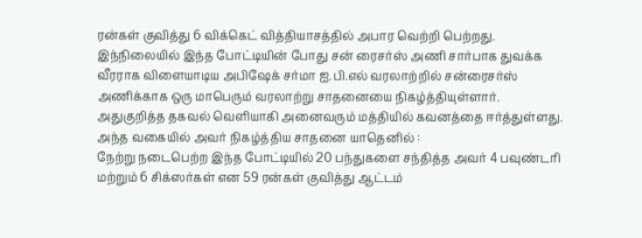ரன்கள் குவித்து 6 விக்கெட் வித்தியாசத்தில் அபார வெற்றி பெற்றது.
இந்நிலையில் இந்த போட்டியின் போது சன் ரைசர்ஸ் அணி சார்பாக துவக்க வீரராக விளையாடிய அபிஷேக் சர்மா ஐ.பி.எல் வரலாற்றில் சன்ரைசர்ஸ் அணிக்காக ஒரு மாபெரும் வரலாற்று சாதனையை நிகழ்த்தியுள்ளார். அதுகுறித்த தகவல் வெளியாகி அனைவரும் மத்தியில் கவனத்தை ஈர்த்துள்ளது. அந்த வகையில் அவர் நிகழ்த்திய சாதனை யாதெனில் :
நேற்று நடைபெற்ற இந்த போட்டியில் 20 பந்துகளை சந்தித்த அவர் 4 பவுண்டரி மற்றும் 6 சிக்ஸர்கள் என 59 ரன்கள் குவித்து ஆட்டம்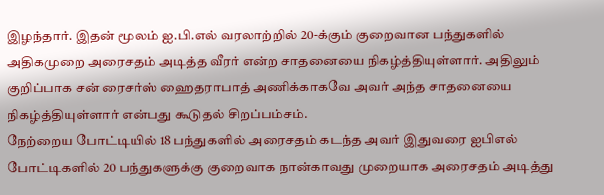இழந்தார். இதன் மூலம் ஐ.பி.எல் வரலாற்றில் 20-க்கும் குறைவான பந்துகளில் அதிகமுறை அரைசதம் அடித்த வீரர் என்ற சாதனையை நிகழ்த்தியுள்ளார். அதிலும் குறிப்பாக சன் ரைசர்ஸ் ஹைதராபாத் அணிக்காகவே அவர் அந்த சாதனையை நிகழ்த்தியுள்ளார் என்பது கூடுதல் சிறப்பம்சம்.
நேற்றைய போட்டியில் 18 பந்துகளில் அரைசதம் கடந்த அவர் இதுவரை ஐபிஎல் போட்டிகளில் 20 பந்துகளுக்கு குறைவாக நான்காவது முறையாக அரைசதம் அடித்து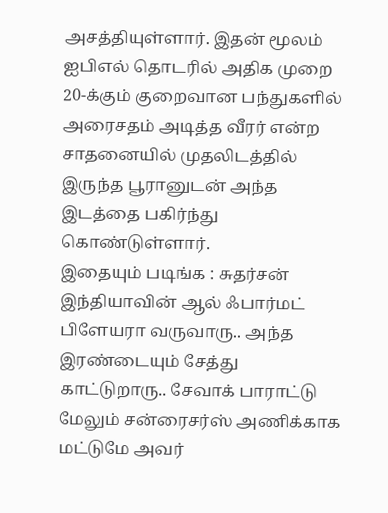அசத்தியுள்ளார். இதன் மூலம் ஐபிஎல் தொடரில் அதிக முறை 20-க்கும் குறைவான பந்துகளில் அரைசதம் அடித்த வீரர் என்ற சாதனையில் முதலிடத்தில் இருந்த பூரானுடன் அந்த இடத்தை பகிர்ந்து கொண்டுள்ளார்.
இதையும் படிங்க : சுதர்சன் இந்தியாவின் ஆல் ஃபார்மட் பிளேயரா வருவாரு.. அந்த இரண்டையும் சேத்து காட்டுறாரு.. சேவாக் பாராட்டு
மேலும் சன்ரைசர்ஸ் அணிக்காக மட்டுமே அவர்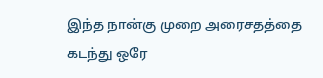இந்த நான்கு முறை அரைசதத்தை கடந்து ஒரே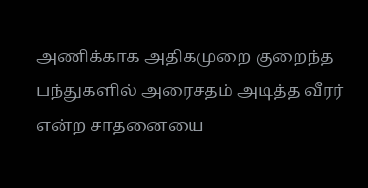அணிக்காக அதிகமுறை குறைந்த பந்துகளில் அரைசதம் அடித்த வீரர் என்ற சாதனையை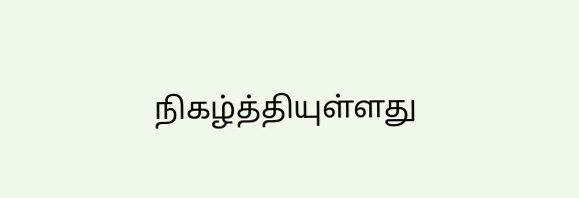நிகழ்த்தியுள்ளது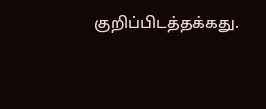குறிப்பிடத்தக்கது.